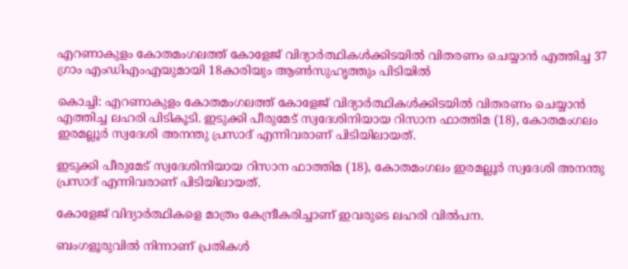എറണാകുളം കോതമംഗലത്ത് കോളേജ് വിദ്യാർത്ഥികള്‍ക്കിടയില്‍ വിതരണം ചെയ്യാൻ എത്തിച്ച 37 ഗ്രാം എംഡിഎംഎയുമായി 18കാരിയും ആണ്‍സുഹൃത്തും പിടിയില്‍

കൊച്ചി: എറണാകുളം കോതമംഗലത്ത് കോളേജ് വിദ്യാർത്ഥികള്‍ക്കിടയില്‍ വിതരണം ചെയ്യാൻ എത്തിച്ച ലഹരി പിടികൂടി. ഇടുക്കി പീരുമേട് സ്വദേശിനിയായ റിസാന ഫാത്തിമ (18), കോതമംഗലം ഇരമല്ലൂർ സ്വദേശി അനന്തു പ്രസാദ് എന്നിവരാണ് പിടിയിലായത്.

ഇടുക്കി പീരുമേട് സ്വദേശിനിയായ റിസാന ഫാത്തിമ (18), കോതമംഗലം ഇരമല്ലൂർ സ്വദേശി അനന്തു പ്രസാദ് എന്നിവരാണ് പിടിയിലായത്.

കോളേജ് വിദ്യാർത്ഥികളെ മാത്രം കേന്ദ്രീകരിച്ചാണ് ഇവരുടെ ലഹരി വില്‍പന.

ബംഗളൂരുവില്‍ നിന്നാണ് പ്രതികള്‍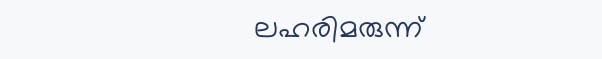ലഹരിമരുന്ന്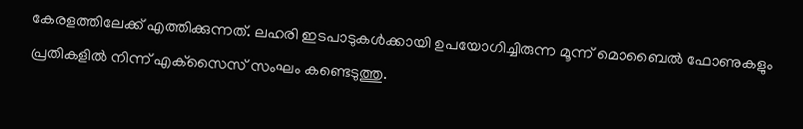കേരളത്തിലേക്ക് എത്തിക്കുന്നത്. ലഹരി ഇടപാടുകള്‍ക്കായി ഉപയോഗിച്ചിരുന്ന മൂന്ന് മൊബൈല്‍ ഫോണുകളും പ്രതികളില്‍ നിന്ന് എക്‌സൈസ് സംഘം കണ്ടെടുത്തു.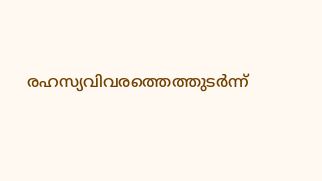രഹസ്യവിവരത്തെത്തുടർന്ന്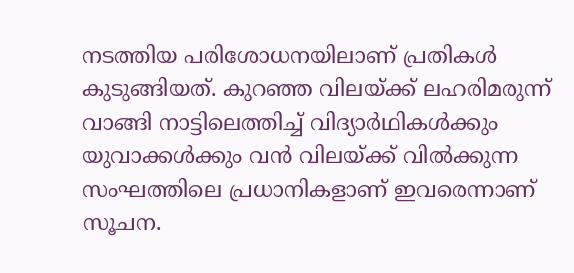നടത്തിയ പരിശോധനയിലാണ് പ്രതികള്‍ കുടുങ്ങിയത്. കുറഞ്ഞ വിലയ്ക്ക് ലഹരിമരുന്ന് വാങ്ങി നാട്ടിലെത്തിച്ച്‌ വിദ്യാർഥികള്‍ക്കും യുവാക്കള്‍ക്കും വൻ വിലയ്ക്ക് വില്‍ക്കുന്ന സംഘത്തിലെ പ്രധാനികളാണ് ഇവരെന്നാണ് സൂചന.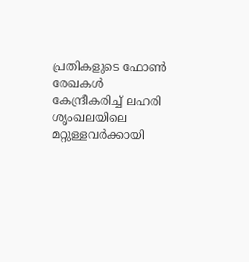പ്രതികളുടെ ഫോണ്‍ രേഖകള്‍ കേന്ദ്രീകരിച്ച്‌ ലഹരി ശൃംഖലയിലെ മറ്റുള്ളവർക്കായി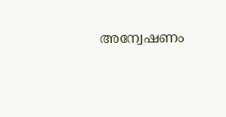അന്വേഷണം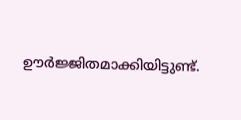ഊർജ്ജിതമാക്കിയിട്ടുണ്ട്.